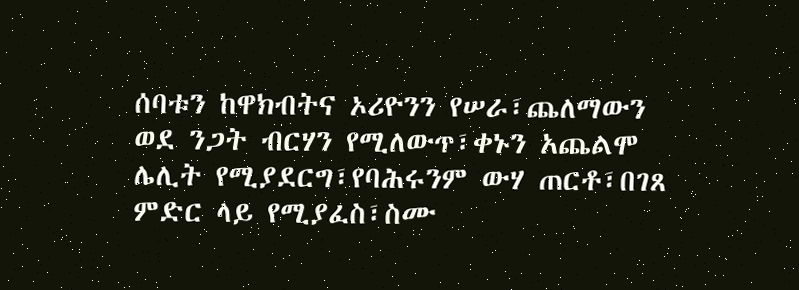ሰባቱን ከዋክብትና ኦሪዮንን የሠራ፣ጨለማውን ወደ ንጋት ብርሃን የሚለውጥ፣ቀኑን አጨልሞ ሌሊት የሚያደርግ፣የባሕሩንም ውሃ ጠርቶ፣በገጸ ምድር ላይ የሚያፈስ፣ስሙ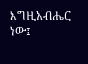እግዚአብሔር ነው፤